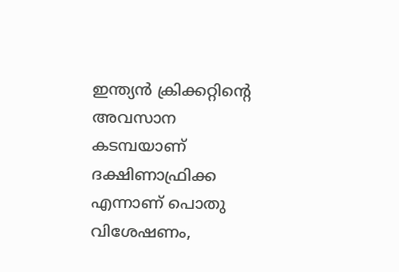ഇന്ത്യൻ ക്രിക്കറ്റിന്‍റെ അവസാന കടമ്പയാണ് ദക്ഷിണാഫ്രിക്ക എന്നാണ് പൊതു വിശേഷണം,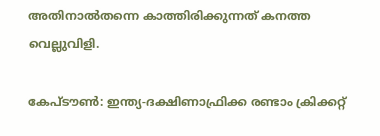അതിനാല്‍തന്നെ കാത്തിരിക്കുന്നത് കനത്ത വെല്ലുവിളി.

കേപ്ടൗണ്‍: ഇന്ത്യ-ദക്ഷിണാഫ്രിക്ക രണ്ടാം ക്രിക്കറ്റ്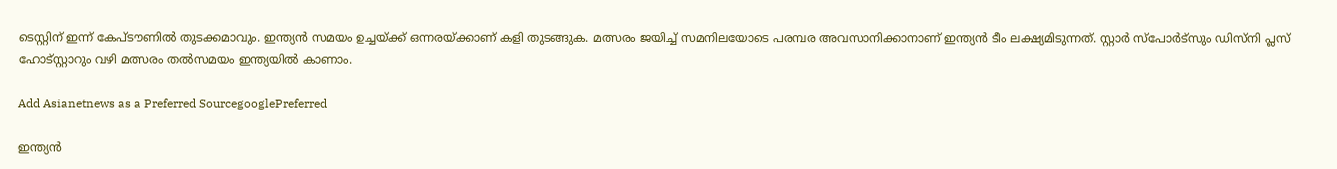ടെസ്റ്റിന് ഇന്ന് കേപ്ടൗണിൽ തുടക്കമാവും. ഇന്ത്യൻ സമയം ഉച്ചയ്ക്ക് ഒന്നരയ്ക്കാണ് കളി തുടങ്ങുക. മത്സരം ജയിച്ച് സമനിലയോടെ പരമ്പര അവസാനിക്കാനാണ് ഇന്ത്യന്‍ ടീം ലക്ഷ്യമിടുന്നത്. സ്റ്റാര്‍ സ്പോര്‍ട്‌സും ഡിസ്‌നി പ്ലസ് ഹോട്‌സ്റ്റാറും വഴി മത്സരം തല്‍സമയം ഇന്ത്യയില്‍ കാണാം.

Add Asianetnews as a Preferred SourcegooglePreferred

ഇന്ത്യൻ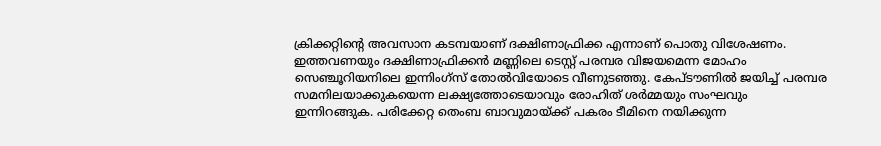ക്രിക്കറ്റിന്‍റെ അവസാന കടമ്പയാണ് ദക്ഷിണാഫ്രിക്ക എന്നാണ് പൊതു വിശേഷണം. ഇത്തവണയും ദക്ഷിണാഫ്രിക്കൻ മണ്ണിലെ ടെസ്റ്റ് പരമ്പര വിജയമെന്ന മോഹം സെഞ്ചൂറിയനിലെ ഇന്നിംഗ്സ് തോൽവിയോടെ വീണുടഞ്ഞു. കേപ്ടൗണിൽ ജയിച്ച് പരമ്പര സമനിലയാക്കുകയെന്ന ലക്ഷ്യത്തോടെയാവും രോഹിത് ശർമ്മയും സംഘവും ഇന്നിറങ്ങുക. പരിക്കേറ്റ തെംബ ബാവുമായ്ക്ക് പകരം ടീമിനെ നയിക്കുന്ന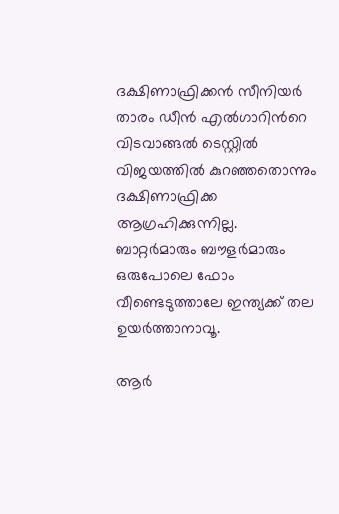ദക്ഷിണാഫ്രിക്കന്‍ സീനിയര്‍ താരം ഡീൻ എൽഗാറിന്‍റെ വിടവാങ്ങൽ ടെസ്റ്റിൽ വിജയത്തിൽ കുറഞ്ഞതൊന്നും ദക്ഷിണാഫ്രിക്ക ആഗ്രഹിക്കുന്നില്ല. ബാറ്റർമാരും ബൗളർമാരും ഒരുപോലെ ഫോം വീണ്ടെടുത്താലേ ഇന്ത്യക്ക് തല ഉയർത്താനാവൂ.

ആർ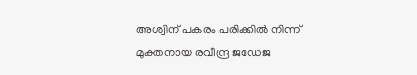അശ്വിന് പകരം പരിക്കിൽ നിന്ന് മുക്തനായ രവീന്ദ്ര ജഡേജ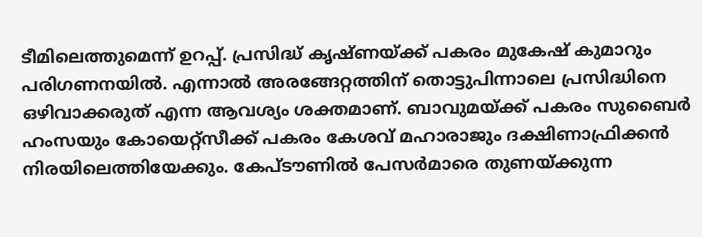ടീമിലെത്തുമെന്ന് ഉറപ്പ്. പ്രസിദ്ധ് കൃഷ്ണയ്ക്ക് പകരം മുകേഷ് കുമാറും പരിഗണനയിൽ. എന്നാല്‍ അരങ്ങേറ്റത്തിന് തൊട്ടുപിന്നാലെ പ്രസിദ്ധിനെ ഒഴിവാക്കരുത് എന്ന ആവശ്യം ശക്തമാണ്. ബാവുമയ്ക്ക് പകരം സുബൈർ ഹംസയും കോയെറ്റ്സീക്ക് പകരം കേശവ് മഹാരാജും ദക്ഷിണാഫ്രിക്കൻ നിരയിലെത്തിയേക്കും. കേപ്ടൗണിൽ പേസർമാരെ തുണയ്ക്കുന്ന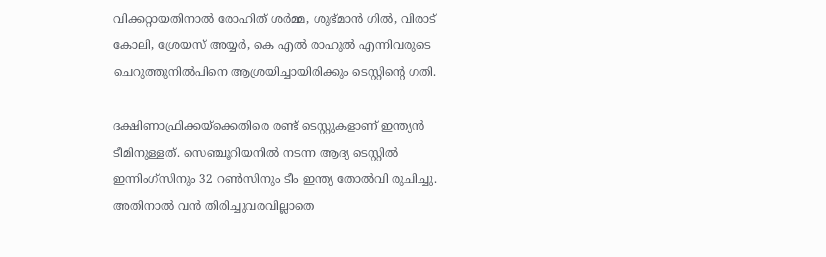വിക്കറ്റായതിനാൽ രോഹിത് ശര്‍മ്മ, ശുഭ്‌മാന്‍ ഗിൽ, വിരാട് കോലി, ശ്രേയസ് അയ്യര്‍, കെ എല്‍ രാഹുൽ എന്നിവരുടെ ചെറുത്തുനിൽപിനെ ആശ്രയിച്ചായിരിക്കും ടെസ്റ്റിന്‍റെ ഗതി.

ദക്ഷിണാഫ്രിക്കയ്ക്കെതിരെ രണ്ട് ടെസ്റ്റുകളാണ് ഇന്ത്യന്‍ ടീമിനുള്ളത്. സെഞ്ചൂറിയനില്‍ നടന്ന ആദ്യ ടെസ്റ്റില്‍ ഇന്നിംഗ്‌സിനും 32 റണ്‍സിനും ടീം ഇന്ത്യ തോല്‍വി രുചിച്ചു. അതിനാല്‍ വന്‍ തിരിച്ചുവരവില്ലാതെ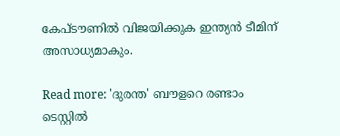കേപ്ടൗണില്‍ വിജയിക്കുക ഇന്ത്യന്‍ ടീമിന് അസാധ്യമാകും.

Read more: 'ദുരന്ത' ബൗളറെ രണ്ടാം ടെസ്റ്റില്‍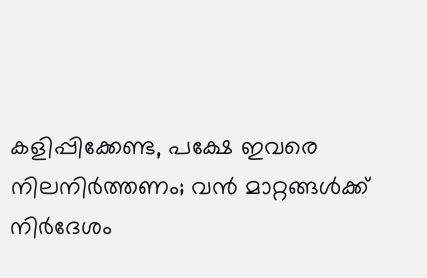കളിപ്പിക്കേണ്ട, പക്ഷേ ഇവരെ നിലനിര്‍ത്തണം; വന്‍ മാറ്റങ്ങള്‍ക്ക് നിര്‍ദേശം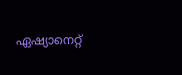ഏഷ്യാനെറ്റ്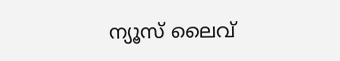ന്യൂസ് ലൈവ്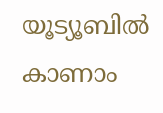യൂട്യൂബിൽ കാണാം